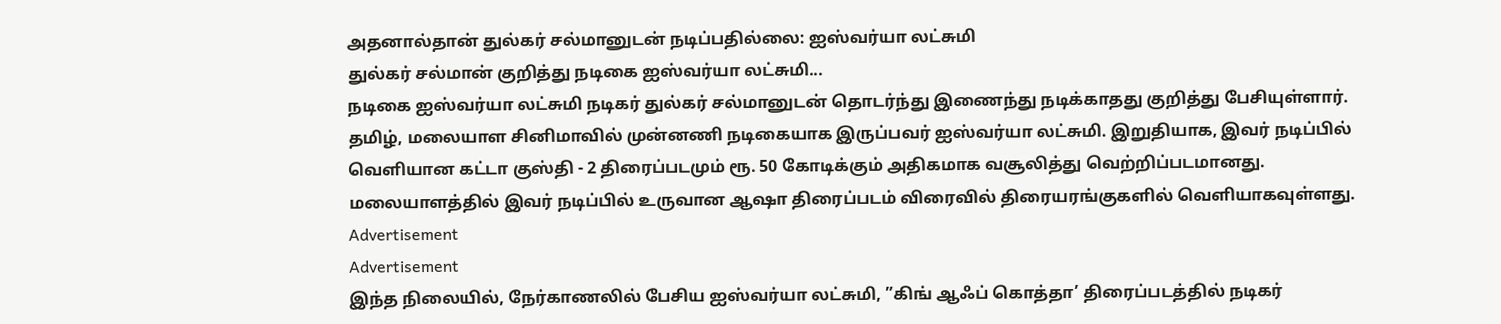அதனால்தான் துல்கர் சல்மானுடன் நடிப்பதில்லை: ஐஸ்வர்யா லட்சுமி
துல்கர் சல்மான் குறித்து நடிகை ஐஸ்வர்யா லட்சுமி...
நடிகை ஐஸ்வர்யா லட்சுமி நடிகர் துல்கர் சல்மானுடன் தொடர்ந்து இணைந்து நடிக்காதது குறித்து பேசியுள்ளார்.
தமிழ், மலையாள சினிமாவில் முன்னணி நடிகையாக இருப்பவர் ஐஸ்வர்யா லட்சுமி. இறுதியாக, இவர் நடிப்பில் வெளியான கட்டா குஸ்தி - 2 திரைப்படமும் ரூ. 50 கோடிக்கும் அதிகமாக வசூலித்து வெற்றிப்படமானது.
மலையாளத்தில் இவர் நடிப்பில் உருவான ஆஷா திரைப்படம் விரைவில் திரையரங்குகளில் வெளியாகவுள்ளது.
Advertisement
Advertisement
இந்த நிலையில், நேர்காணலில் பேசிய ஐஸ்வர்யா லட்சுமி, ”கிங் ஆஃப் கொத்தா’ திரைப்படத்தில் நடிகர்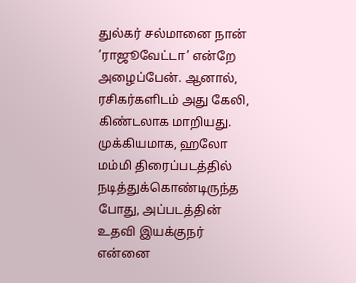துல்கர் சல்மானை நான் ’ராஜூவேட்டா’ என்றே அழைப்பேன். ஆனால், ரசிகர்களிடம் அது கேலி, கிண்டலாக மாறியது. முக்கியமாக, ஹலோ மம்மி திரைப்படத்தில் நடித்துக்கொண்டிருந்த போது, அப்படத்தின் உதவி இயக்குநர் என்னை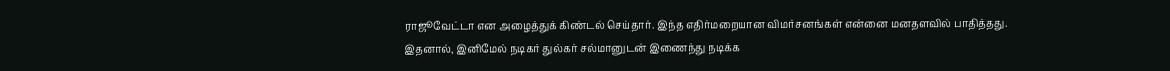ராஜூவேட்டா என அழைத்துக் கிண்டல் செய்தார். இந்த எதிர்மறையான விமர்சனங்கள் என்னை மனதளவில் பாதித்தது.
இதனால், இனிமேல் நடிகர் துல்கர் சல்மானுடன் இணைந்து நடிக்க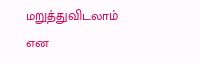மறுத்துவிடலாம் என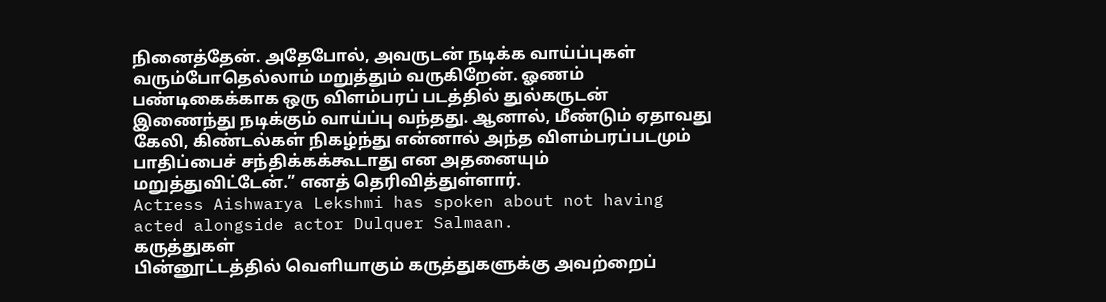நினைத்தேன். அதேபோல், அவருடன் நடிக்க வாய்ப்புகள் வரும்போதெல்லாம் மறுத்தும் வருகிறேன். ஓணம் பண்டிகைக்காக ஒரு விளம்பரப் படத்தில் துல்கருடன் இணைந்து நடிக்கும் வாய்ப்பு வந்தது. ஆனால், மீண்டும் ஏதாவது கேலி, கிண்டல்கள் நிகழ்ந்து என்னால் அந்த விளம்பரப்படமும் பாதிப்பைச் சந்திக்கக்கூடாது என அதனையும் மறுத்துவிட்டேன்.” எனத் தெரிவித்துள்ளார்.
Actress Aishwarya Lekshmi has spoken about not having acted alongside actor Dulquer Salmaan.
கருத்துகள்
பின்னூட்டத்தில் வெளியாகும் கருத்துகளுக்கு அவற்றைப்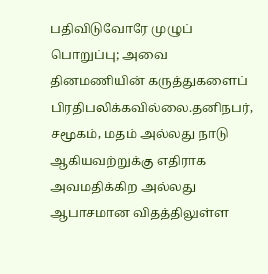பதிவிடுவோரே முழுப் பொறுப்பு; அவை தினமணியின் கருத்துகளைப் பிரதிபலிக்கவில்லை.தனிநபர், சமூகம், மதம் அல்லது நாடு ஆகியவற்றுக்கு எதிராக அவமதிக்கிற அல்லது ஆபாசமான விதத்திலுள்ள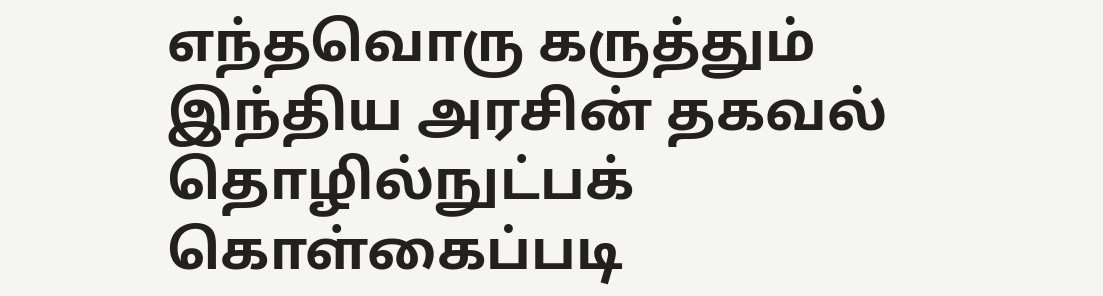எந்தவொரு கருத்தும் இந்திய அரசின் தகவல் தொழில்நுட்பக் கொள்கைப்படி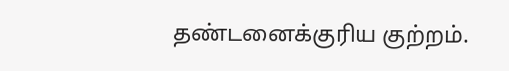தண்டனைக்குரிய குற்றம்.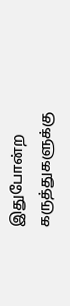இதுபோன்ற கருத்துகளுக்கு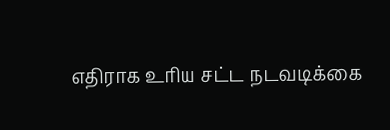எதிராக உரிய சட்ட நடவடிக்கை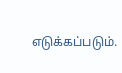எடுக்கப்படும்.